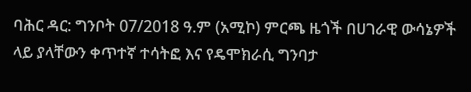ባሕር ዳር: ግንቦት 07/2018 ዓ.ም (አሚኮ) ምርጫ ዜጎች በሀገራዊ ውሳኔዎች ላይ ያላቸውን ቀጥተኛ ተሳትፎ እና የዴሞክራሲ ግንባታ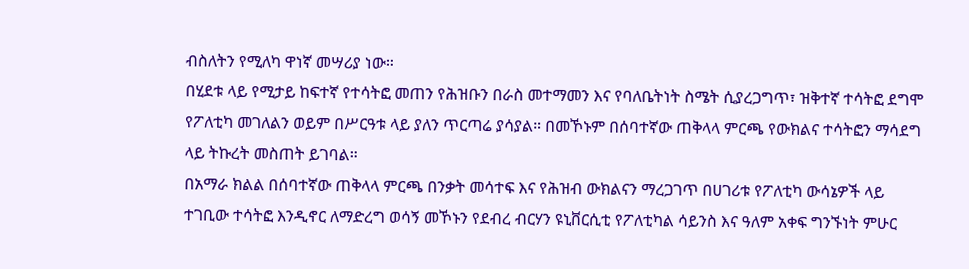ብስለትን የሚለካ ዋነኛ መሣሪያ ነው።
በሂደቱ ላይ የሚታይ ከፍተኛ የተሳትፎ መጠን የሕዝቡን በራስ መተማመን እና የባለቤትነት ስሜት ሲያረጋግጥ፣ ዝቅተኛ ተሳትፎ ደግሞ የፖለቲካ መገለልን ወይም በሥርዓቱ ላይ ያለን ጥርጣሬ ያሳያል። በመኾኑም በሰባተኛው ጠቅላላ ምርጫ የውክልና ተሳትፎን ማሳደግ ላይ ትኩረት መስጠት ይገባል።
በአማራ ክልል በሰባተኛው ጠቅላላ ምርጫ በንቃት መሳተፍ እና የሕዝብ ውክልናን ማረጋገጥ በሀገሪቱ የፖለቲካ ውሳኔዎች ላይ ተገቢው ተሳትፎ እንዲኖር ለማድረግ ወሳኝ መኾኑን የደብረ ብርሃን ዩኒቨርሲቲ የፖለቲካል ሳይንስ እና ዓለም አቀፍ ግንኙነት ምሁር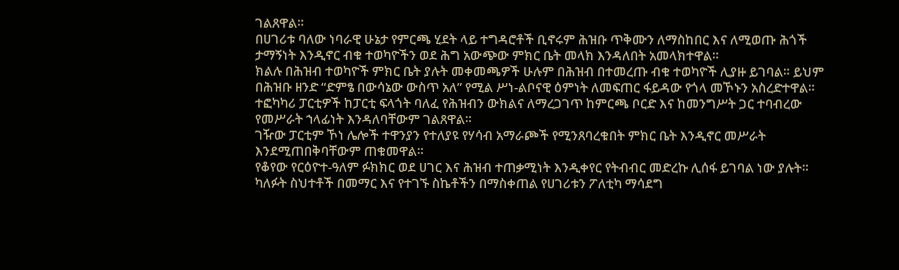ገልጸዋል።
በሀገሪቱ ባለው ነባራዊ ሁኔታ የምርጫ ሂደት ላይ ተግዳሮቶች ቢኖሩም ሕዝቡ ጥቅሙን ለማስከበር እና ለሚወጡ ሕጎች ታማኝነት እንዲኖር ብቁ ተወካዮችን ወደ ሕግ አውጭው ምክር ቤት መላክ እንዳለበት አመላክተዋል።
ክልሉ በሕዝብ ተወካዮች ምክር ቤት ያሉት መቀመጫዎች ሁሉም በሕዝብ በተመረጡ ብቁ ተወካዮች ሊያዙ ይገባል። ይህም በሕዝቡ ዘንድ “ድምፄ በውሳኔው ውስጥ አለ” የሚል ሥነ-ልቦናዊ ዕምነት ለመፍጠር ፋይዳው የጎላ መኾኑን አስረድተዋል።
ተፎካካሪ ፓርቲዎች ከፓርቲ ፍላጎት ባለፈ የሕዝብን ውክልና ለማረጋገጥ ከምርጫ ቦርድ እና ከመንግሥት ጋር ተባብረው የመሥራት ኀላፊነት እንዳለባቸውም ገልጸዋል።
ገዥው ፓርቲም ኾነ ሌሎች ተዋንያን የተለያዩ የሃሳብ አማራጮች የሚንጸባረቁበት ምክር ቤት እንዲኖር መሥራት እንደሚጠበቅባቸውም ጠቁመዋል።
የቆየው የርዕዮተ-ዓለም ፉክክር ወደ ሀገር እና ሕዝብ ተጠቃሚነት እንዲቀየር የትብብር መድረኩ ሊሰፋ ይገባል ነው ያሉት።
ካለፉት ስህተቶች በመማር እና የተገኙ ስኬቶችን በማስቀጠል የሀገሪቱን ፖለቲካ ማሳደግ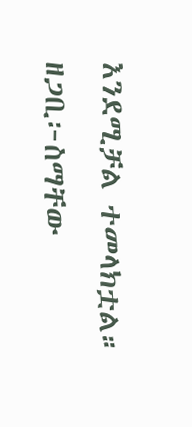እንደሚቻል ተመላክቷል።
ዘጋቢ፦ስማቸው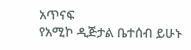አጥናፍ
የአሚኮ ዲጅታል ቤተሰብ ይሁኑ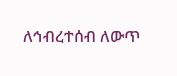ለኅብረተሰብ ለውጥ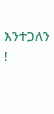እንተጋለን !